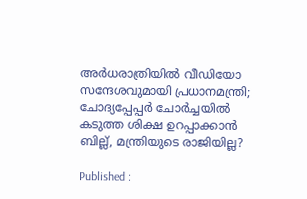അർധരാത്രിയിൽ വീഡിയോ സന്ദേശവുമായി പ്രധാനമന്ത്രി; ചോദ്യപ്പേപ്പർ ചോർച്ചയിൽ കടുത്ത ശിക്ഷ ഉറപ്പാക്കാൻ ബില്ല്, മന്ത്രിയുടെ രാജിയില്ല?

Published :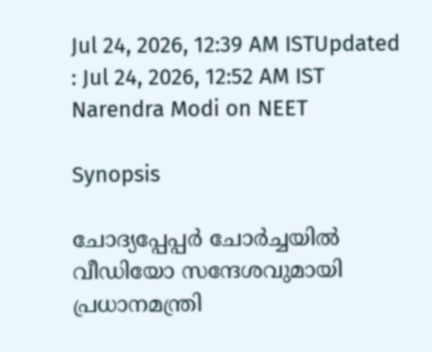Jul 24, 2026, 12:39 AM ISTUpdated : Jul 24, 2026, 12:52 AM IST
Narendra Modi on NEET

Synopsis

ചോദ്യപ്പേപ്പർ ചോർച്ചയിൽ വീഡിയോ സന്ദേശവുമായി പ്രധാനമന്ത്രി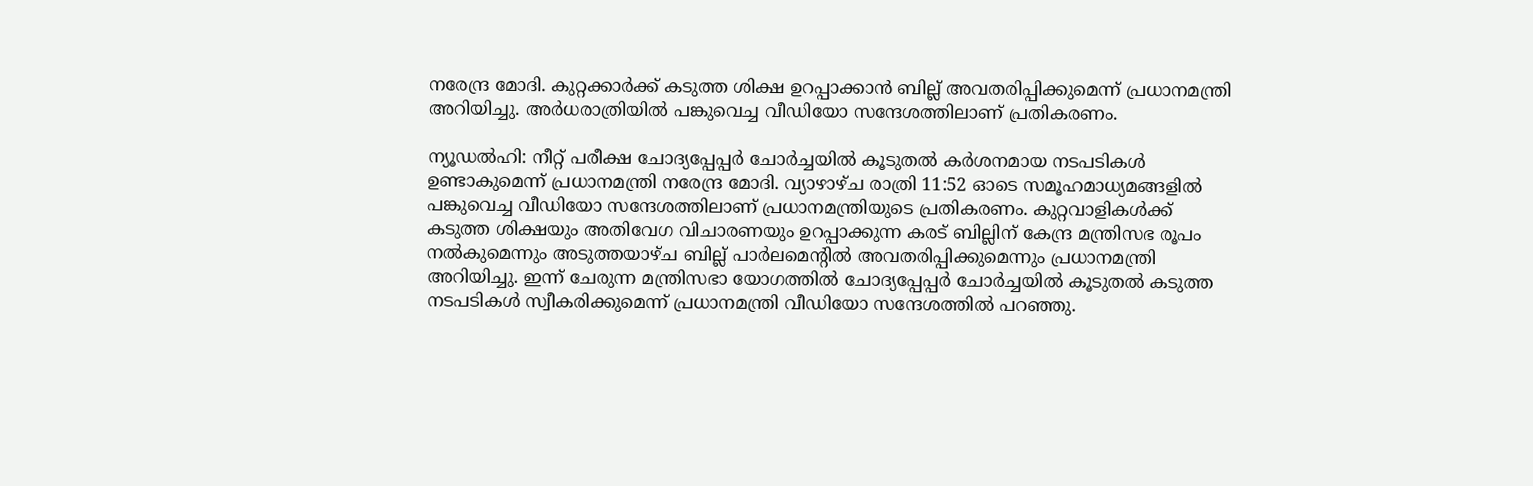നരേന്ദ്ര മോദി. കുറ്റക്കാർക്ക് കടുത്ത ശിക്ഷ ഉറപ്പാക്കാൻ ബില്ല് അവതരിപ്പിക്കുമെന്ന് പ്രധാനമന്ത്രി അറിയിച്ചു. അർധരാത്രിയിൽ പങ്കുവെച്ച വീഡിയോ സന്ദേശത്തിലാണ് പ്രതികരണം.

ന്യൂഡൽഹി: നീറ്റ് പരീക്ഷ ചോദ്യപ്പേപ്പർ ചോർച്ചയിൽ കൂടുതൽ കർശനമായ നടപടികൾ ഉണ്ടാകുമെന്ന് പ്രധാനമന്ത്രി നരേന്ദ്ര മോദി. വ്യാഴാഴ്ച രാത്രി 11:52 ഓടെ സമൂഹമാധ്യമങ്ങളിൽ പങ്കുവെച്ച വീഡിയോ സന്ദേശത്തിലാണ് പ്രധാനമന്ത്രിയുടെ പ്രതികരണം. കുറ്റവാളികൾക്ക് കടുത്ത ശിക്ഷയും അതിവേഗ വിചാരണയും ഉറപ്പാക്കുന്ന കരട് ബില്ലിന് കേന്ദ്ര മന്ത്രിസഭ രൂപം നൽകുമെന്നും അടുത്തയാഴ്ച ബില്ല് പാർലമെൻ്റിൽ അവതരിപ്പിക്കുമെന്നും പ്രധാനമന്ത്രി അറിയിച്ചു. ഇന്ന് ചേരുന്ന മന്ത്രിസഭാ യോഗത്തിൽ ചോദ്യപ്പേപ്പർ ചോർച്ചയിൽ കൂടുതൽ കടുത്ത നടപടികൾ സ്വീകരിക്കുമെന്ന് പ്രധാനമന്ത്രി വീഡിയോ സന്ദേശത്തിൽ പറഞ്ഞു.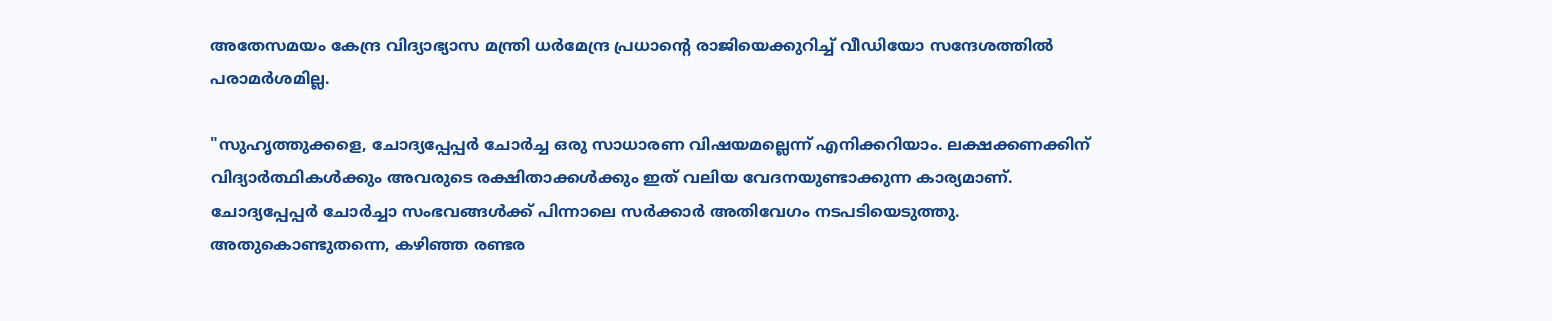അതേസമയം കേന്ദ്ര വിദ്യാഭ്യാസ മന്ത്രി ധർമേന്ദ്ര പ്രധാൻ്റെ രാജിയെക്കുറിച്ച് വീഡിയോ സന്ദേശത്തിൽ പരാമർശമില്ല.

"സുഹൃത്തുക്കളെ, ചോദ്യപ്പേപ്പർ ചോർച്ച ഒരു സാധാരണ വിഷയമല്ലെന്ന് എനിക്കറിയാം. ലക്ഷക്കണക്കിന് വിദ്യാർത്ഥികൾക്കും അവരുടെ രക്ഷിതാക്കൾക്കും ഇത് വലിയ വേദനയുണ്ടാക്കുന്ന കാര്യമാണ്. ചോദ്യപ്പേപ്പർ ചോർച്ചാ സംഭവങ്ങൾക്ക് പിന്നാലെ സർക്കാർ അതിവേഗം നടപടിയെടുത്തു. അതുകൊണ്ടുതന്നെ, കഴിഞ്ഞ രണ്ടര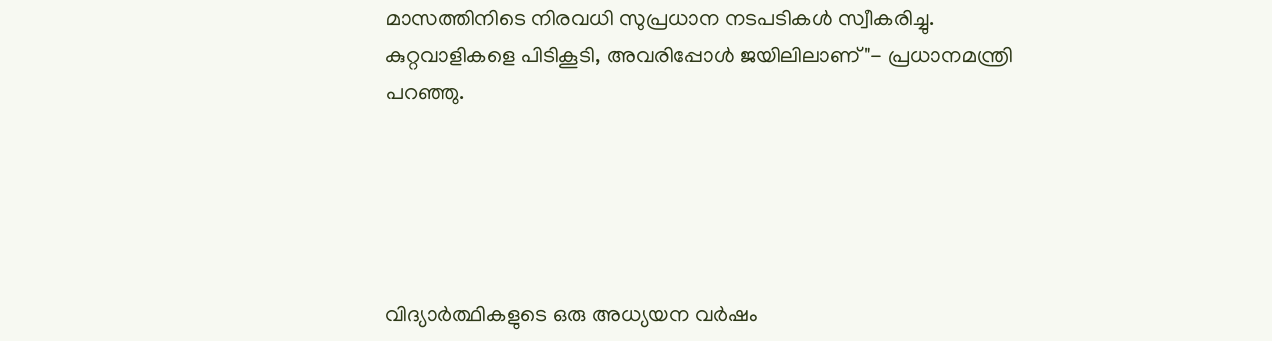മാസത്തിനിടെ നിരവധി സുപ്രധാന നടപടികൾ സ്വീകരിച്ചു. കുറ്റവാളികളെ പിടികൂടി, അവരിപ്പോൾ ജയിലിലാണ്"- പ്രധാനമന്ത്രി പറഞ്ഞു.





വിദ്യാർത്ഥികളുടെ ഒരു അധ്യയന വർഷം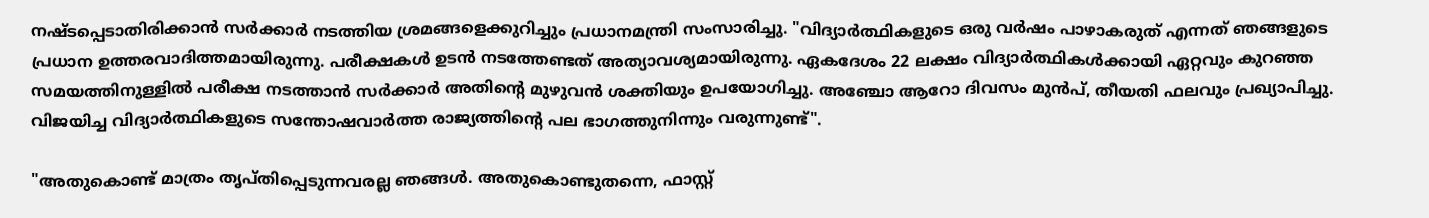നഷ്ടപ്പെടാതിരിക്കാൻ സർക്കാർ നടത്തിയ ശ്രമങ്ങളെക്കുറിച്ചും പ്രധാനമന്ത്രി സംസാരിച്ചു. "വിദ്യാർത്ഥികളുടെ ഒരു വർഷം പാഴാകരുത് എന്നത് ഞങ്ങളുടെ പ്രധാന ഉത്തരവാദിത്തമായിരുന്നു. പരീക്ഷകൾ ഉടൻ നടത്തേണ്ടത് അത്യാവശ്യമായിരുന്നു. ഏകദേശം 22 ലക്ഷം വിദ്യാർത്ഥികൾക്കായി ഏറ്റവും കുറഞ്ഞ സമയത്തിനുള്ളിൽ പരീക്ഷ നടത്താൻ സർക്കാർ അതിന്റെ മുഴുവൻ ശക്തിയും ഉപയോഗിച്ചു. അഞ്ചോ ആറോ ദിവസം മുൻപ്, തീയതി ഫലവും പ്രഖ്യാപിച്ചു. വിജയിച്ച വിദ്യാർത്ഥികളുടെ സന്തോഷവാർത്ത രാജ്യത്തിന്റെ പല ഭാഗത്തുനിന്നും വരുന്നുണ്ട്".

"അതുകൊണ്ട് മാത്രം തൃപ്തിപ്പെടുന്നവരല്ല ഞങ്ങൾ. അതുകൊണ്ടുതന്നെ, ഫാസ്റ്റ്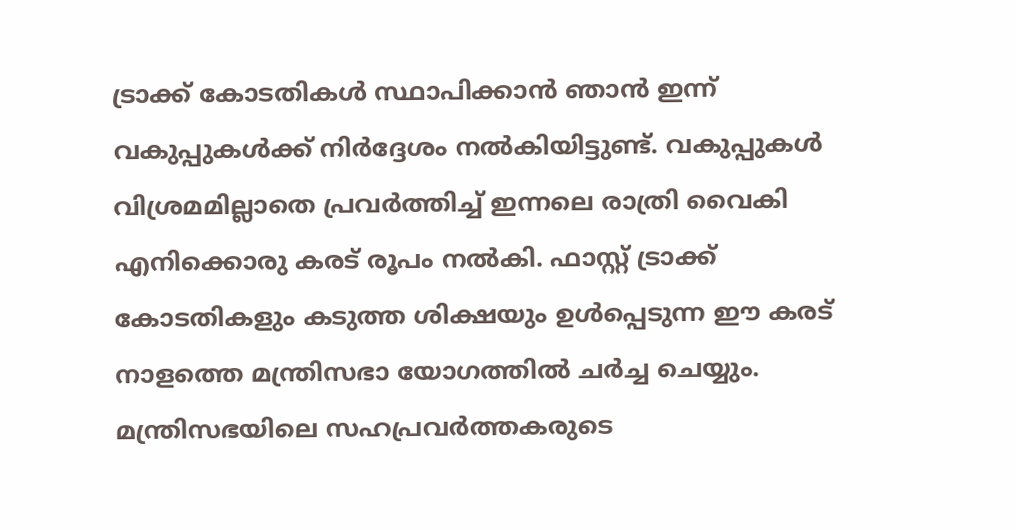ട്രാക്ക് കോടതികൾ സ്ഥാപിക്കാൻ ഞാൻ ഇന്ന് വകുപ്പുകൾക്ക് നിർദ്ദേശം നൽകിയിട്ടുണ്ട്. വകുപ്പുകൾ വിശ്രമമില്ലാതെ പ്രവർത്തിച്ച് ഇന്നലെ രാത്രി വൈകി എനിക്കൊരു കരട് രൂപം നൽകി. ഫാസ്റ്റ് ട്രാക്ക് കോടതികളും കടുത്ത ശിക്ഷയും ഉൾപ്പെടുന്ന ഈ കരട് നാളത്തെ മന്ത്രിസഭാ യോഗത്തിൽ ചർച്ച ചെയ്യും. മന്ത്രിസഭയിലെ സഹപ്രവർത്തകരുടെ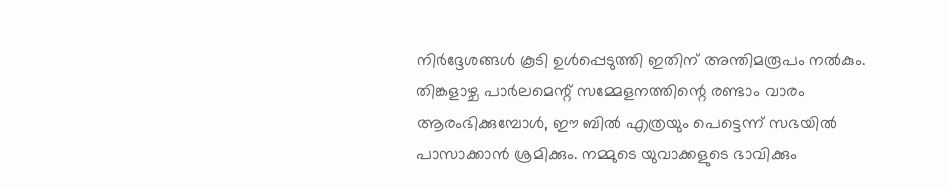നിർദ്ദേശങ്ങൾ കൂടി ഉൾപ്പെടുത്തി ഇതിന് അന്തിമരൂപം നൽകും. തിങ്കളാഴ്ച പാർലമെന്റ് സമ്മേളനത്തിന്റെ രണ്ടാം വാരം ആരംഭിക്കുമ്പോൾ, ഈ ബിൽ എത്രയും പെട്ടെന്ന് സഭയിൽ പാസാക്കാൻ ശ്രമിക്കും. നമ്മുടെ യുവാക്കളുടെ ഭാവിക്കും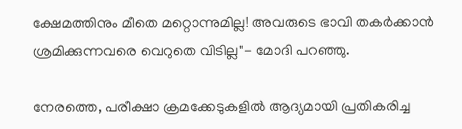ക്ഷേമത്തിനും മീതെ മറ്റൊന്നുമില്ല! അവരുടെ ഭാവി തകർക്കാൻ ശ്രമിക്കുന്നവരെ വെറുതെ വിടില്ല"- മോദി പറഞ്ഞു.

നേരത്തെ, പരീക്ഷാ ക്രമക്കേടുകളിൽ ആദ്യമായി പ്രതികരിച്ച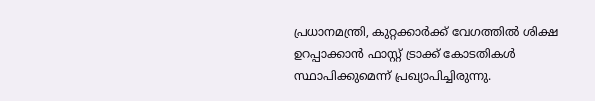പ്രധാനമന്ത്രി, കുറ്റക്കാർക്ക് വേഗത്തിൽ ശിക്ഷ ഉറപ്പാക്കാൻ ഫാസ്റ്റ് ട്രാക്ക് കോടതികൾ സ്ഥാപിക്കുമെന്ന് പ്രഖ്യാപിച്ചിരുന്നു.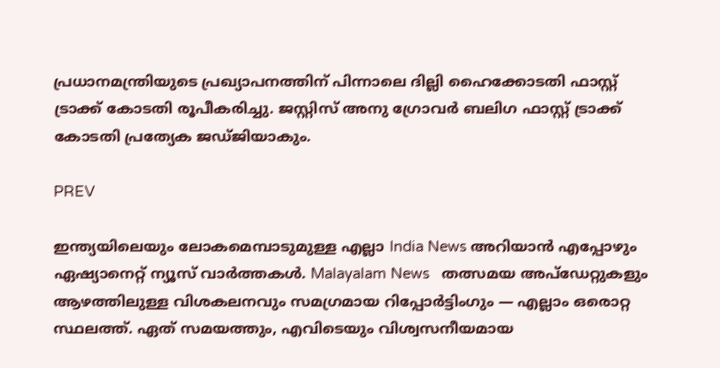പ്രധാനമന്ത്രിയുടെ പ്രഖ്യാപനത്തിന് പിന്നാലെ ദില്ലി ഹൈക്കോടതി ഫാസ്റ്റ് ട്രാക്ക് കോടതി രൂപീകരിച്ചു. ജസ്റ്റിസ് അനു ഗ്രോവർ ബലിഗ ഫാസ്റ്റ് ട്രാക്ക് കോടതി പ്രത്യേക ജഡ്ജിയാകും.

PREV

ഇന്ത്യയിലെയും ലോകമെമ്പാടുമുള്ള എല്ലാ India News അറിയാൻ എപ്പോഴും ഏഷ്യാനെറ്റ് ന്യൂസ് വാർത്തകൾ. Malayalam News   തത്സമയ അപ്‌ഡേറ്റുകളും ആഴത്തിലുള്ള വിശകലനവും സമഗ്രമായ റിപ്പോർട്ടിംഗും — എല്ലാം ഒരൊറ്റ സ്ഥലത്ത്. ഏത് സമയത്തും, എവിടെയും വിശ്വസനീയമായ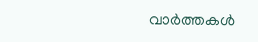വാർത്തകൾ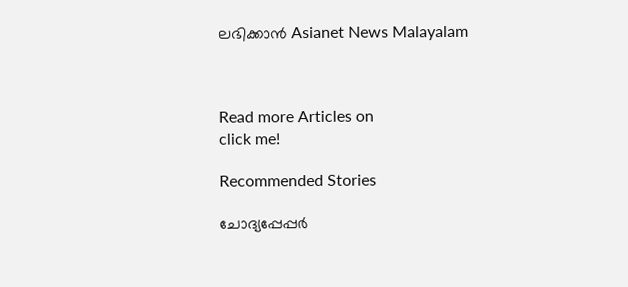ലഭിക്കാൻ Asianet News Malayalam



Read more Articles on
click me!

Recommended Stories

ചോദ്യപ്പേപ്പർ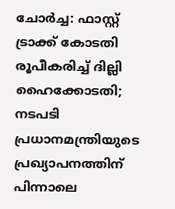ചോർച്ച: ഫാസ്റ്റ് ട്രാക്ക് കോടതി രൂപീകരിച്ച് ദില്ലി ഹൈക്കോടതി; നടപടി പ്രധാനമന്ത്രിയുടെ പ്രഖ്യാപനത്തിന് പിന്നാലെ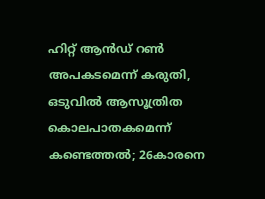ഹിറ്റ് ആൻഡ് റൺ അപകടമെന്ന് കരുതി, ഒടുവിൽ ആസൂത്രിത കൊലപാതകമെന്ന് കണ്ടെത്തൽ; 26കാരനെ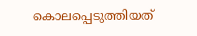കൊലപ്പെടുത്തിയത്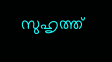സുഹൃത്ത്